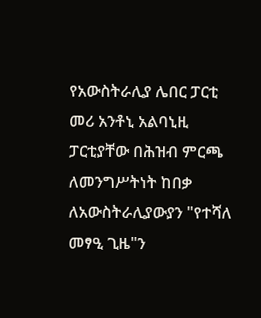የአውስትራሊያ ሌበር ፓርቲ መሪ አንቶኒ አልባኒዚ ፓርቲያቸው በሕዝብ ምርጫ ለመንግሥትነት ከበቃ ለአውስትራሊያውያን "የተሻለ መፃዒ ጊዜ"ን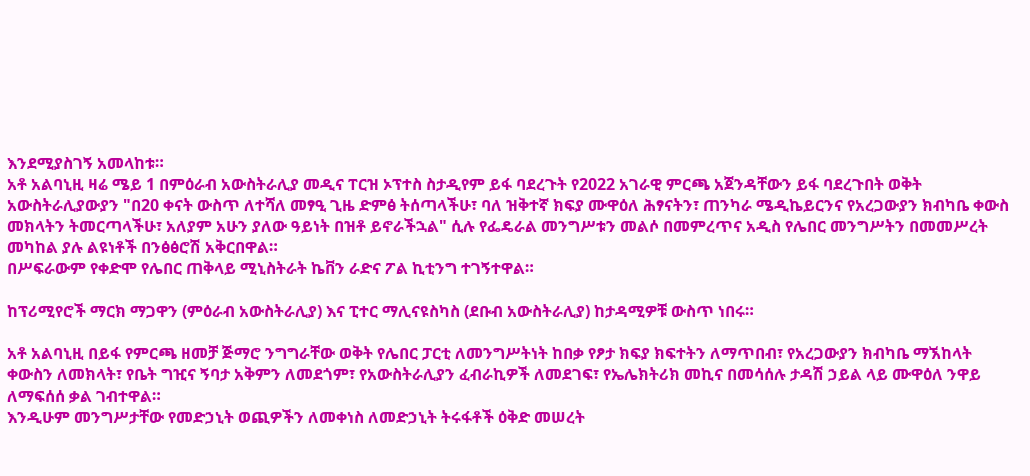እንደሚያስገኝ አመላከቱ።
አቶ አልባኒዚ ዛሬ ሜይ 1 በምዕራብ አውስትራሊያ መዲና ፐርዝ ኦፕተስ ስታዲየም ይፋ ባደረጉት የ2022 አገራዊ ምርጫ አጀንዳቸውን ይፋ ባደረጉበት ወቅት አውስትራሊያውያን "በ20 ቀናት ውስጥ ለተሻለ መፃዒ ጊዜ ድምፅ ትሰጣላችሁ፣ ባለ ዝቅተኛ ክፍያ ሙዋዕለ ሕፃናትን፣ ጠንካራ ሜዲኬይርንና የአረጋውያን ክብካቤ ቀውስ መክላትን ትመርጣላችሁ፣ አለያም አሁን ያለው ዓይነት በዝቶ ይኖራችኋል" ሲሉ የፌዴራል መንግሥቱን መልሶ በመምረጥና አዲስ የሌበር መንግሥትን በመመሥረት መካከል ያሉ ልዩነቶች በንፅፅሮሽ አቅርበዋል።
በሥፍራውም የቀድሞ የሌበር ጠቅላይ ሚኒስትራት ኬቨን ራድና ፖል ኪቲንግ ተገኝተዋል።

ከፕሪሚየሮች ማርክ ማጋዋን (ምዕራብ አውስትራሊያ) እና ፒተር ማሊናዩስካስ (ደቡብ አውስትራሊያ) ከታዳሚዎቹ ውስጥ ነበሩ።

አቶ አልባኒዚ በይፋ የምርጫ ዘመቻ ጅማሮ ንግግራቸው ወቅት የሌበር ፓርቲ ለመንግሥትነት ከበቃ የፆታ ክፍያ ክፍተትን ለማጥበብ፣ የአረጋውያን ክብካቤ ማኧከላት ቀውስን ለመክላት፣ የቤት ግዢና ኝባታ አቅምን ለመደጎም፣ የአውስትራሊያን ፈብራኪዎች ለመደገፍ፣ የኤሌክትሪክ መኪና በመሳሰሉ ታዳሽ ኃይል ላይ ሙዋዕለ ንዋይ ለማፍሰሰ ቃል ገብተዋል።
እንዲሁም መንግሥታቸው የመድኃኒት ወጪዎችን ለመቀነስ ለመድኃኒት ትሩፋቶች ዕቅድ መሠረት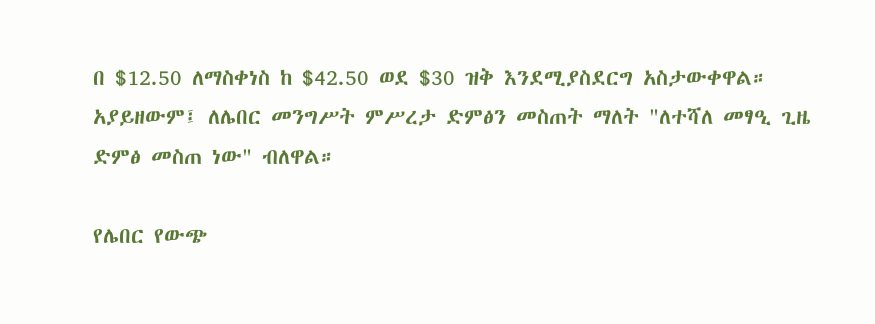በ $12.50 ለማስቀነስ ከ $42.50 ወደ $30 ዝቅ እንደሚያስደርግ አስታውቀዋል።
አያይዘውም፤ ለሌበር መንግሥት ምሥረታ ድምፅን መስጠት ማለት "ለተሻለ መፃዒ ጊዜ ድምፅ መስጠ ነው" ብለዋል።

የሌበር የውጭ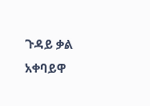ጉዳይ ቃል አቀባይዋ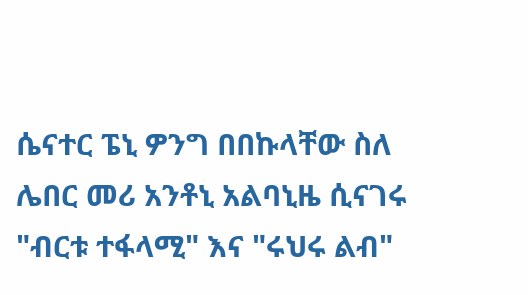ሴናተር ፔኒ ዎንግ በበኩላቸው ስለ ሌበር መሪ አንቶኒ አልባኒዜ ሲናገሩ "ብርቱ ተፋላሚ" እና "ሩህሩ ልብ"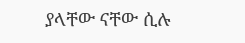ያላቸው ናቸው ሲሉ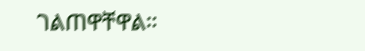ገልጠዋቸዋል።